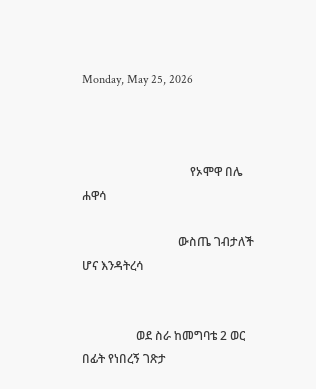Monday, May 25, 2026



                                    የኦሞዋ በሌ ሐዋሳ

                                ውስጤ ገብታለች ሆና እንዳትረሳ


                  ወደ ስራ ከመግባቴ 2 ወር በፊት የነበረኝ ገጽታ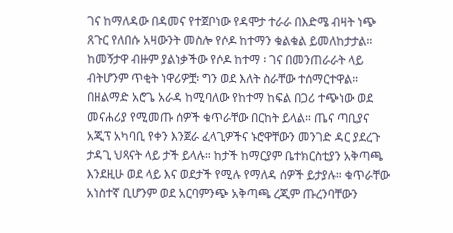ገና ከማለዳው በዳመና የተጀቦነው የዳሞታ ተራራ በእድሜ ብዛት ነጭ ጸጉር የለበሱ አዛውንት መስሎ የሶዶ ከተማን ቁልቁል ይመለከታታል። ከመኝታዋ ብዙም ያልነቃችው የሶዶ ከተማ ፡ ገና በመንጠራራት ላይ ብትሆንም ጥቂት ነዋሪዎቿ፡ ግን ወደ እለት ስራቸው ተሰማርተዋል። በዘልማድ አሮጌ አራዳ ከሚባለው የከተማ ከፍል በጋሪ ተጭነው ወደ መናሐሪያ የሚመጡ ሰዎች ቁጥራቸው በርከት ይላል። ጤና ጣቢያና አጂፕ አካባቢ የቀን እንጀራ ፈላጊዎችና ኑሮዋቸውን መንገድ ዳር ያደረጉ ታዳጊ ህጻናት ላይ ታች ይላሉ። ከታች ከማርያም ቤተክርስቲያን አቅጣጫ እንደዚሁ ወደ ላይ እና ወደታች የሚሉ የማለዳ ሰዎች ይታያሉ። ቁጥራቸው አነስተኛ ቢሆንም ወደ አርባምንጭ አቅጣጫ ረጂም ጡረንባቸውን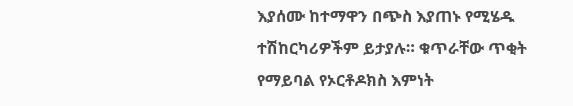እያሰሙ ከተማዋን በጭስ እያጠኑ የሚሄዱ ተሽከርካሪዎችም ይታያሉ። ቁጥራቸው ጥቂት የማይባል የኦርቶዶክስ እምነት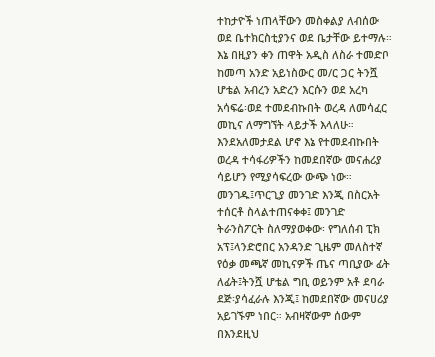ተከታዮች ነጠላቸውን መስቀልያ ለብሰው ወደ ቤተክርስቲያንና ወደ ቤታቸው ይተማሉ። እኔ በዚያን ቀን ጠዋት አዲስ ለስራ ተመድቦ ከመጣ አንድ አይነስውር መ/ር ጋር ትንሿ ሆቴል አብረን አድረን እርሱን ወደ አረካ አሳፍሬ፡ወደ ተመደብኩበት ወረዳ ለመሳፈር መኪና ለማግኘት ላይታች እላለሁ። እንደአለመታደል ሆኖ እኔ የተመደብኩበት ወረዳ ተሳፋሪዎችን ከመደበኛው መናሐሪያ ሳይሆን የሚያሳፍረው ውጭ ነው። መንገዱ፤ጥርጊያ መንገድ እንጂ በስርአት ተሰርቶ ስላልተጠናቀቀ፤ መንገድ ትራንስፖርት ስለማያወቀው፡ የግለሰብ ፒክ አፕ፤ላንድሮበር አንዳንድ ጊዜም መለስተኛ የዕቃ መጫኛ መኪናዎች ጤና ጣቢያው ፊት ለፊት፤ትንሿ ሆቴል ግቢ ወይንም አቶ ደባራ ደጅ፡ያሳፈራሉ እንጂ፤ ከመደበኛው መናሀሪያ አይገኙም ነበር። አብዛኛውም ሰውም በእንደዚህ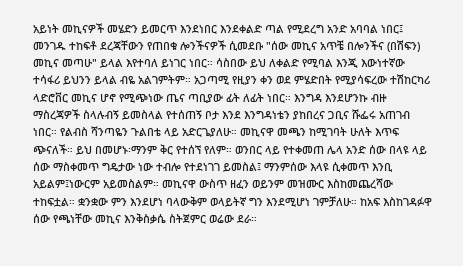አይነት መኪናዎች መሄድን ይመርጥ እንደነበር እንደቀልድ ጣል የሚደረግ አንድ አባባል ነበር፤ መንገዱ ተከፍቶ ደረጃቸውን የጠበቁ ሎንችናዎች ሲመደቡ "ሰው መኪና አጥቼ በሎንችና (በሽፍን) መኪና መጣሁ" ይላል እየተባለ ይነገር ነበር። ሳስበው ይህ ለቀልድ የሚባል እንጂ እውነተኛው ተሳፋሪ ይህንን ይላል ብዬ አልገምትም። አጋጣሚ የዚያን ቀን ወደ ምሄድበት የሚያሳፍረው ተሽከርካሪ ላድሮቨር መኪና ሆኖ የሚጭነው ጤና ጣቢያው ፊት ለፊት ነበር። እንግዳ እንደሆንኩ ብዙ ማስረጃዎች ስላሉብኝ ይመስላል የተሰጠኝ ቦታ እንደ እንግዳነቴን ያከበረና ጋቢና ሹፌሩ አጠገብ ነበር። የልብስ ሻንጣዬን ጉልበቴ ላይ አድርጌያለሁ። መኪናዋ መጫን ከሚገባት ሁለት እጥፍ ጭናለች። ይህ በመሆኑ፡ማንም ቅር የተሰኘ የለም። ወንበር ላይ የተቀመጠ ሌላ አንድ ሰው በላዩ ላይ ሰው ማስቀመጥ ግዴታው ነው ተብሎ የተደነገገ ይመስል፤ ማንምሰው እላዩ ሲቀመጥ እንቢ አይልም፤ነውርም አይመስልም። መኪናዋ ውስጥ ዘፈን ወይንም መዝሙር እስከመጨረሻው ተከፍቷል። ቋንቋው ምን እንደሆነ ባላውቅም ወላይትኛ ግን እንደሚሆነ ገምቻለሁ። ከአፍ እስከገዳፉዋ ሰው የጫነቸው መኪና እንቅስቃሴ ስትጀምር ወሬው ደራ።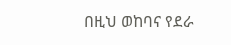በዚህ ወከባና የደራ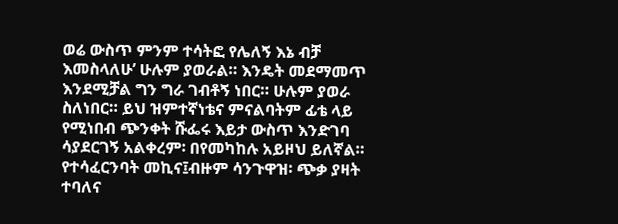ወሬ ውስጥ ምንም ተሳትፎ የሌለኝ እኔ ብቻ እመስላለሁ’ ሁሉም ያወራል። እንዴት መደማመጥ እንደሚቻል ግን ግራ ገብቶኝ ነበር። ሁሉም ያወራ ስለነበር። ይህ ዝምተኛነቴና ምናልባትም ፊቴ ላይ የሚነበብ ጭንቀት ሹፌሩ እይታ ውስጥ እንድገባ ሳያደርገኝ አልቀረም፡ በየመካከሉ አይዞህ ይለኛል። የተሳፈርንባት መኪና፤ብዙም ሳንጉዋዝ፡ ጭቃ ያዛት ተባለና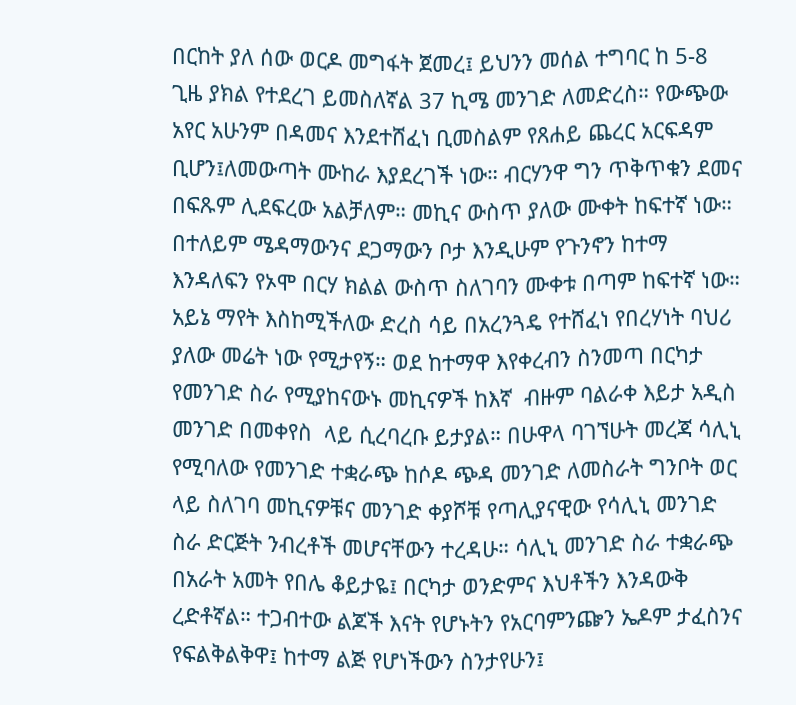በርከት ያለ ሰው ወርዶ መግፋት ጀመረ፤ ይህንን መሰል ተግባር ከ 5-8 ጊዜ ያክል የተደረገ ይመስለኛል 37 ኪሜ መንገድ ለመድረስ። የውጭው አየር አሁንም በዳመና እንደተሸፈነ ቢመስልም የጸሐይ ጨረር አርፍዳም ቢሆን፤ለመውጣት ሙከራ እያደረገች ነው። ብርሃንዋ ግን ጥቅጥቁን ደመና በፍጹም ሊደፍረው አልቻለም። መኪና ውስጥ ያለው ሙቀት ከፍተኛ ነው። በተለይም ሜዳማውንና ደጋማውን ቦታ እንዲሁም የጉንኖን ከተማ እንዳለፍን የኦሞ በርሃ ክልል ውስጥ ስለገባን ሙቀቱ በጣም ከፍተኛ ነው። አይኔ ማየት እስከሚችለው ድረስ ሳይ በአረንጓዴ የተሸፈነ የበረሃነት ባህሪ ያለው መሬት ነው የሚታየኝ። ወደ ከተማዋ እየቀረብን ስንመጣ በርካታ የመንገድ ስራ የሚያከናውኑ መኪናዎች ከእኛ  ብዙም ባልራቀ እይታ አዲስ መንገድ በመቀየስ  ላይ ሲረባረቡ ይታያል። በሁዋላ ባገኘሁት መረጃ ሳሊኒ የሚባለው የመንገድ ተቋራጭ ከሶዶ ጭዳ መንገድ ለመስራት ግንቦት ወር ላይ ስለገባ መኪናዎቹና መንገድ ቀያሾቹ የጣሊያናዊው የሳሊኒ መንገድ ስራ ድርጅት ንብረቶች መሆናቸውን ተረዳሁ። ሳሊኒ መንገድ ስራ ተቋራጭ በአራት አመት የበሌ ቆይታዬ፤ በርካታ ወንድምና እህቶችን እንዳውቅ ረድቶኛል። ተጋብተው ልጆች እናት የሆኑትን የአርባምንጬን ኤዶም ታፈስንና የፍልቅልቅዋ፤ ከተማ ልጅ የሆነችውን ስንታየሁን፤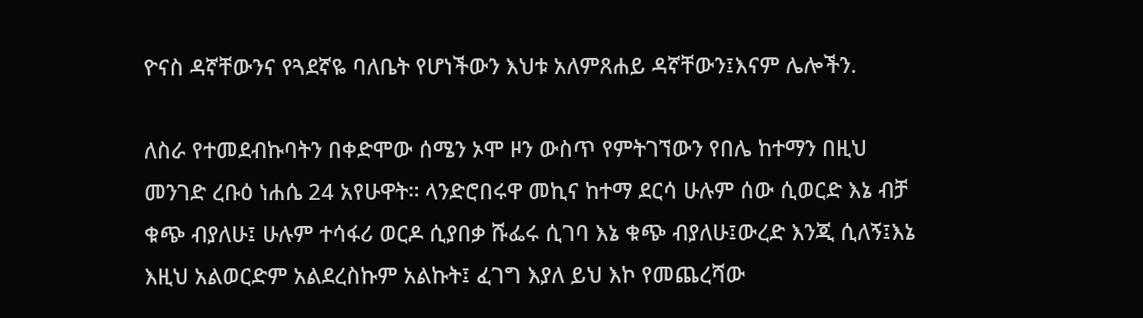ዮናስ ዳኛቸውንና የጓደኛዬ ባለቤት የሆነችውን እህቱ አለምጸሐይ ዳኛቸውን፤እናም ሌሎችን.

ለስራ የተመደብኩባትን በቀድሞው ሰሜን ኦሞ ዞን ውስጥ የምትገኘውን የበሌ ከተማን በዚህ መንገድ ረቡዕ ነሐሴ 24 አየሁዋት። ላንድሮበሩዋ መኪና ከተማ ደርሳ ሁሉም ሰው ሲወርድ እኔ ብቻ ቁጭ ብያለሁ፤ ሁሉም ተሳፋሪ ወርዶ ሲያበቃ ሹፌሩ ሲገባ እኔ ቁጭ ብያለሁ፤ውረድ እንጂ ሲለኝ፤እኔ እዚህ አልወርድም አልደረስኩም አልኩት፤ ፈገግ እያለ ይህ እኮ የመጨረሻው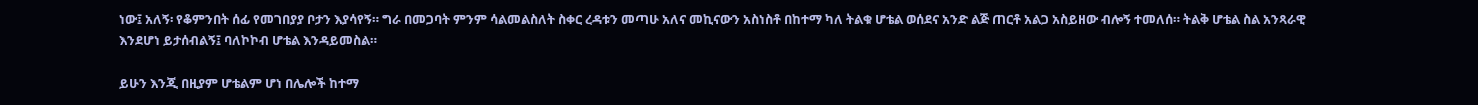ነው፤ አለኝ፡ የቆምንበት ሰፊ የመገበያያ ቦታን እያሳየኝ። ግራ በመጋባት ምንም ሳልመልስለት ስቀር ረዳቱን መጣሁ አለና መኪናውን አስነስቶ በከተማ ካለ ትልቁ ሆቴል ወሰደና አንድ ልጅ ጠርቶ አልጋ አስይዘው ብሎኝ ተመለሰ። ትልቅ ሆቴል ስል አንጻራዊ እንደሆነ ይታሰብልኝ፤ ባለኮኮብ ሆቴል እንዳይመስል።

ይሁን እንጂ በዚያም ሆቴልም ሆነ በሌሎች ከተማ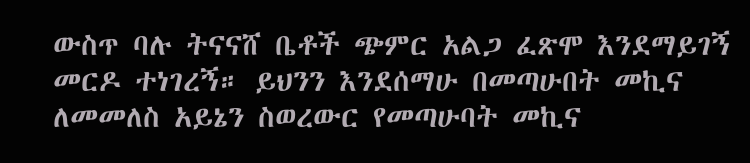ውስጥ ባሉ ትናናሸ ቤቶች ጭምር አልጋ ፈጽሞ እንደማይገኝ መርዶ ተነገረኝ። ይህንን እንደሰማሁ በመጣሁበት መኪና ለመመለስ አይኔን ስወረውር የመጣሁባት መኪና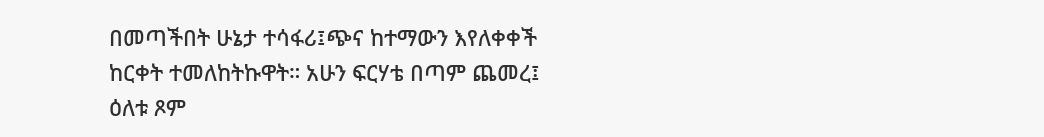በመጣችበት ሁኔታ ተሳፋሪ፤ጭና ከተማውን እየለቀቀች ከርቀት ተመለከትኩዋት። አሁን ፍርሃቴ በጣም ጨመረ፤ ዕለቱ ጾም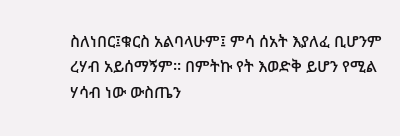ስለነበር፤ቁርስ አልባላሁም፤ ምሳ ሰአት እያለፈ ቢሆንም ረሃብ አይሰማኝም። በምትኩ የት እወድቅ ይሆን የሚል ሃሳብ ነው ውስጤን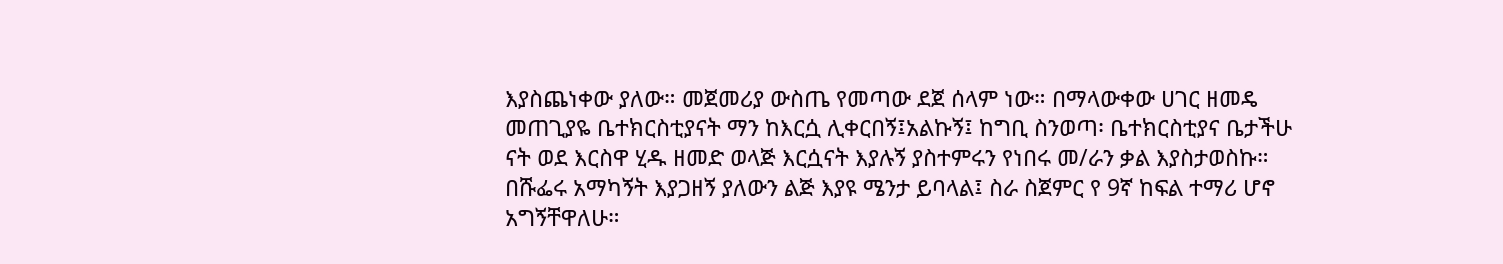እያስጨነቀው ያለው። መጀመሪያ ውስጤ የመጣው ደጀ ሰላም ነው። በማላውቀው ሀገር ዘመዴ መጠጊያዬ ቤተክርስቲያናት ማን ከእርሷ ሊቀርበኝ፤አልኩኝ፤ ከግቢ ስንወጣ፡ ቤተክርስቲያና ቤታችሁ ናት ወደ እርስዋ ሂዱ ዘመድ ወላጅ እርሷናት እያሉኝ ያስተምሩን የነበሩ መ/ራን ቃል እያስታወስኩ። በሹፌሩ አማካኝት እያጋዘኝ ያለውን ልጅ እያዩ ሜንታ ይባላል፤ ስራ ስጀምር የ 9ኛ ከፍል ተማሪ ሆኖ አግኝቸዋለሁ።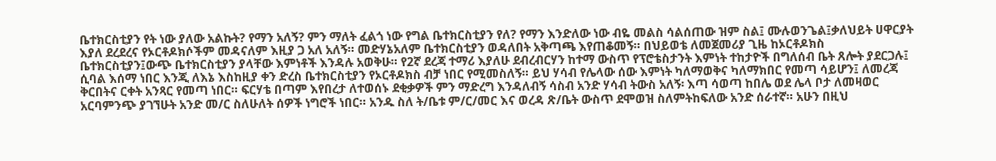ቤተክርስቲያን የት ነው ያለው አልኩት? የማን አለኝ? ምን ማለት ፈልጎ ነው የግል ቤተክርስቲያን የለ? የማን እንድለው ነው ብዬ መልስ ሳልሰጠው ዝም ስል፤ ሙሉወንጌል፤ቃለህይት ሀዋርያት እያለ ደረደረና የኦርቶዶክሶችም መዳናለም እዚያ ጋ አለ አለኝ። መድሃኔአለም ቤተክርስቲያን ወዳለበት አቅጣጫ እየጠቆመኝ። በህይወቴ ለመጀመሪያ ጊዜ ከኦርቶዶክስ ቤተክርስቲያን፤ውጭ ቤተክርስቲያን ያላቸው እምነቶች እንዳሉ አወቅሁ። የ2ኛ ደረጃ ተማሪ እያለሁ ደብረብርሃን ከተማ ውስጥ የፕሮቴስታንት እምነት ተከታዮች በግለሰብ ቤት ጸሎት ያደርጋሉ፤ ሲባል እሰማ ነበር እንጂ ለእኔ እስከዚያ ቀን ድረስ ቤተክርስቲያን የኦርቶዶክስ ብቻ ነበር የሚመስለኝ። ይህ ሃሳብ የሌላው ሰው እምነት ካለማወቅና ካለማክበር የመጣ ሳይሆን፤ ለመረጃ ቅርበትና ርቀት አንጻር የመጣ ነበር። ፍርሃቴ በጣም እየበረታ ለተወሰኑ ደቂቃዎች ምን ማድረግ እንዳለብኝ ሳስብ አንድ ሃሳብ ትውስ አለኝ፡ እጣ ሳወጣ ከበሌ ወደ ሌላ ቦታ ለመዛወር አርባምንጭ ያገኘሁት አንድ መ/ር ስለሁለት ሰዎች ነግሮች ነበር። አንዱ ስለ ት/ቤቱ ም/ር/መር እና ወረዳ ጽ/ቤት ውስጥ ደሞወዝ ስለምትከፍለው አንድ ሰራተኛ። አሁን በዚህ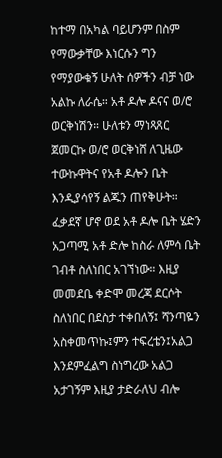ከተማ በአካል ባይሆንም በስም የማውቃቸው እነርሱን ግን የማያውቁኝ ሁለት ሰዎችን ብቻ ነው አልኩ ለራሴ። አቶ ዶሎ ዶናና ወ/ሮ ወርቅነሽን። ሁለቱን ማነጻጸር ጀመርኩ ወ/ሮ ወርቅነሸ ለጊዜው ተውኩዋትና የአቶ ዶሎን ቤት እንዲያሳየኝ ልጁን ጠየቅሁት። ፈቃደኛ ሆኖ ወደ አቶ ዶሎ ቤት ሄድን አጋጣሚ አቶ ድሎ ከስራ ለምሳ ቤት ገብቶ ስለነበር አገኘነው። እዚያ መመደቤ ቀድሞ መረጃ ደርሶት ስለነበር በደስታ ተቀበለኝ፤ ሻንጣዬን አስቀመጥኩ፤ምን ተፍረቴን፤አልጋ እንደምፈልግ ስነግረው አልጋ አታገኝም እዚያ ታድራለህ ብሎ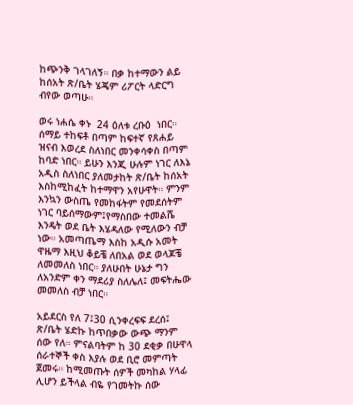ከጭንቅ ገላገለኝ። በቃ ከተማውን ልይ ከሰአት ጽ/ቤት ሄጄም ሪፖርት ላድርግ ብየው ወጣሁ።

ወሩ ነሐሴ ቀኑ  24 ዕለቱ ረቡዕ  ነበር። ሰማይ ተከፍቶ በጣም ከፍተኛ የጸሐይ ዝናብ እወረደ ስለነበር መንቀሳቀስ በጣም ከባድ ነበር። ይሁን እንጂ ሁሉም ነገር ለእኔ አዲስ ስለነበር ያለመታከት ጽ/ቤት ከሰአት እስከሚከፈት ከተማዋን አየሁዋት። ምንም እንኳን ውስጤ የመከፋትም የመደሰትም ነገር ባይሰማውም፤የማስበው ተመልሼ እንዴት ወደ ቤት እሄዳለው የሚለውን ብቻ ነው። አመጣጤማ እስከ አዲሱ አመት ዋዜማ እዚህ ቆይቼ ለበአል ወደ ወላጆቼ ለመመለስ ነበር። ያለሁበት ሁኔታ ግን ለአንድም ቀን ማደሪያ ስለሌለ፤ መፍትሔው መመለስ ብቻ ነበር።

አይደርስ የለ 7፤30 ሲንቀረፍፍ ደረሰ፤ ጽ/ቤት ሄድኩ ከጥበቃው ውጭ ማንም ሰው የለ። ምናልባትም ከ 30 ደቂቃ በሁዋላ ሰራተኞች ቀስ እያሉ ወደ ቢሮ መምጣት ጀመሩ። ከሚመጡት ሰዎች መካከል ሃላፊ ሊሆን ይችላል ብዬ የገመትኩ ሰው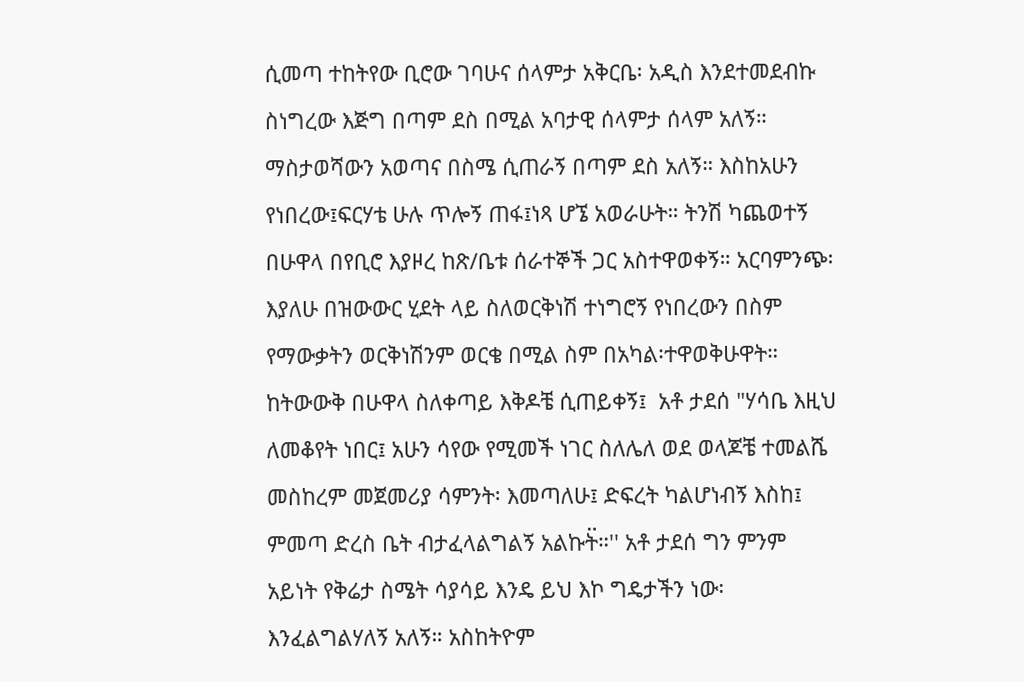ሲመጣ ተከትየው ቢሮው ገባሁና ሰላምታ አቅርቤ፡ አዲስ እንደተመደብኩ ስነግረው እጅግ በጣም ደስ በሚል አባታዊ ሰላምታ ሰላም አለኝ። ማስታወሻውን አወጣና በስሜ ሲጠራኝ በጣም ደስ አለኝ። እስከአሁን የነበረው፤ፍርሃቴ ሁሉ ጥሎኝ ጠፋ፤ነጻ ሆኜ አወራሁት። ትንሽ ካጨወተኝ በሁዋላ በየቢሮ እያዞረ ከጽ/ቤቱ ሰራተኞች ጋር አስተዋወቀኝ። አርባምንጭ፡ እያለሁ በዝውውር ሂደት ላይ ስለወርቅነሽ ተነግሮኝ የነበረውን በስም የማውቃትን ወርቅነሽንም ወርቄ በሚል ስም በአካል፡ተዋወቅሁዋት። ከትውውቅ በሁዋላ ስለቀጣይ እቅዶቼ ሲጠይቀኝ፤  አቶ ታደሰ "ሃሳቤ እዚህ ለመቆየት ነበር፤ አሁን ሳየው የሚመች ነገር ስለሌለ ወደ ወላጆቼ ተመልሼ መስከረም መጀመሪያ ሳምንት፡ እመጣለሁ፤ ድፍረት ካልሆነብኝ እስከ፤ ምመጣ ድረስ ቤት ብታፈላልግልኝ አልኩት፟።'' አቶ ታደሰ ግን ምንም አይነት የቅሬታ ስሜት ሳያሳይ እንዴ ይህ እኮ ግዴታችን ነው፡ እንፈልግልሃለኝ አለኝ። አስከትዮም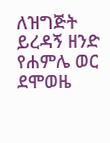ለዝግጅት ይረዳኝ ዘንድ  የሐምሌ ወር ደሞወዜ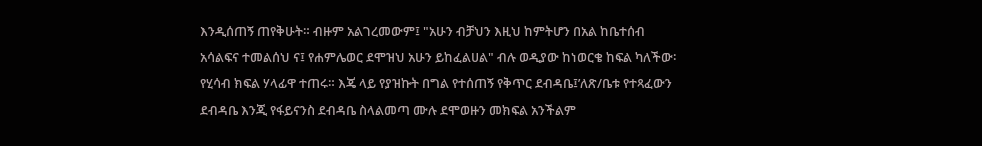እንዲሰጠኝ ጠየቅሁት። ብዙም አልገረመውም፤ "አሁን ብቻህን እዚህ ከምትሆን በአል ከቤተሰብ አሳልፍና ተመልሰህ ና፤ የሐምሌወር ደሞዝህ አሁን ይከፈልሀል" ብሉ ወዲያው ከነወርቄ ከፍል ካለችው፡የሂሳብ ክፍል ሃላፊዋ ተጠሩ። እጄ ላይ የያዝኩት በግል የተሰጠኝ የቅጥር ደብዳቤ፤’ለጽ/ቤቱ የተጻፈውን ደብዳቤ እንጂ የፋይናንስ ደብዳቤ ስላልመጣ ሙሉ ደሞወዙን መክፍል አንችልም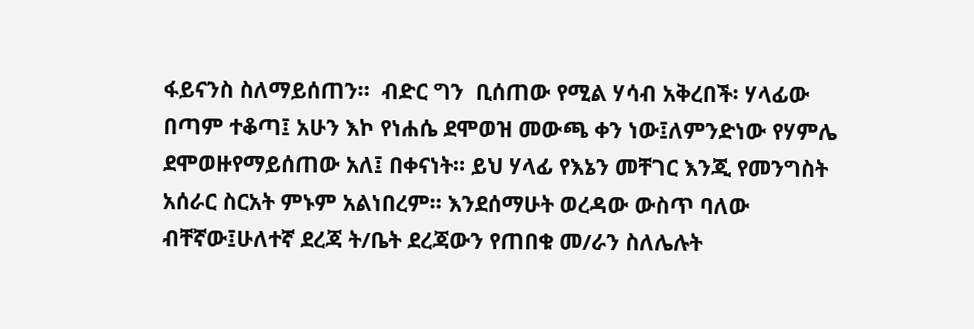ፋይናንስ ስለማይሰጠን።  ብድር ግን  ቢሰጠው የሚል ሃሳብ አቅረበች፡ ሃላፊው በጣም ተቆጣ፤ አሁን እኮ የነሐሴ ደሞወዝ መውጫ ቀን ነው፤ለምንድነው የሃምሌ ደሞወዙየማይሰጠው አለ፤ በቀናነት። ይህ ሃላፊ የእኔን መቸገር እንጂ የመንግስት አሰራር ስርአት ምኑም አልነበረም። እንደሰማሁት ወረዳው ውስጥ ባለው ብቸኛው፤ሁለተኛ ደረጃ ት/ቤት ደረጃውን የጠበቁ መ/ራን ስለሌሉት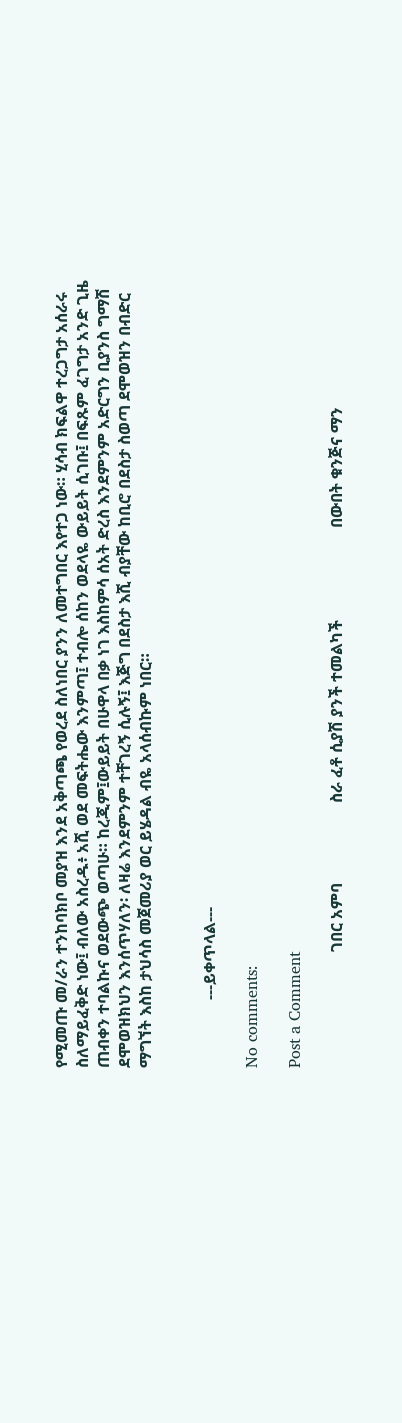የሚመጡ መ/ራን ተንከባክቦ መያዝ እንደ አቅጣጫ የወረደ ስለነበር ያንን ለመተግበር እየተጋ ነው። ሂሳብ ክፍልዋ ተረጋግታ አሰራሩ ስለማይፈቅድ ነው፤ ብለው አስረዱ፥ አሺ ወደ መፍትሔው እንምጣ፤ ተብሎ ሰከን ወደላዬ ውይይት ሲገቡ፤ በፍጹም ፈገግታ አንድ ጊዜ ጠብቀን ተባልኩና ወደውጭ ወጣሁ። ከረጂም፤ውይይት በሁዋላ በቃ ነገ እስከምሳ ሰአት ድረስ እንደምንም አድርግን ቢያንስ ግማሽ ደሞወዝክህን እንሰጥሃለን፡ ለዛሬ እንደምንም ተቸገረኝ ሲሉኝ፤ እጅግ በደስታ እሺ ብያቸው ከቢሮ በደስታ ስወጣ ደሞወዝን በብድር ማግኘት እስከ ታህሳስ መጀመሪያ ወር ይሄዳል ብዬ አላሰብኩም ነበር።


                 ---ይቀጥላል---

No comments:

Post a Comment

                             ገበር አምባ                    ስራ ፈቶ ሲያሽ ያንች ተመልካች                       በውበት ቁንጅና ማን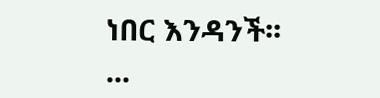ነበር እንዳንች፡፡          ...